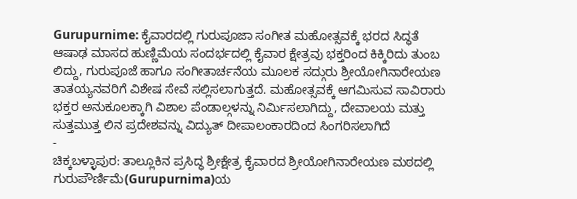Gurupurnime: ಕೈವಾರದಲ್ಲಿ ಗುರುಪೂಜಾ ಸಂಗೀತ ಮಹೋತ್ಸವಕ್ಕೆ ಭರದ ಸಿದ್ಧತೆ
ಆಷಾಢ ಮಾಸದ ಹುಣ್ಣಿಮೆಯ ಸಂದರ್ಭದಲ್ಲಿ ಕೈವಾರ ಕ್ಷೇತ್ರವು ಭಕ್ತರಿಂದ ಕಿಕ್ಕಿರಿದು ತುಂಬ ಲಿದ್ದು, ಗುರುಪೂಜೆ ಹಾಗೂ ಸಂಗೀತಾರ್ಚನೆಯ ಮೂಲಕ ಸದ್ಗುರು ಶ್ರೀಯೋಗಿನಾರೇಯಣ ತಾತಯ್ಯನವರಿಗೆ ವಿಶೇಷ ಸೇವೆ ಸಲ್ಲಿಸಲಾಗುತ್ತದೆ. ಮಹೋತ್ಸವಕ್ಕೆ ಆಗಮಿಸುವ ಸಾವಿರಾರು ಭಕ್ತರ ಅನುಕೂಲಕ್ಕಾಗಿ ವಿಶಾಲ ಪೆಂಡಾಲ್ಗಳನ್ನು ನಿರ್ಮಿಸಲಾಗಿದ್ದು, ದೇವಾಲಯ ಮತ್ತು ಸುತ್ತಮುತ್ತ ಲಿನ ಪ್ರದೇಶವನ್ನು ವಿದ್ಯುತ್ ದೀಪಾಲಂಕಾರದಿಂದ ಸಿಂಗರಿಸಲಾಗಿದೆ
-
ಚಿಕ್ಕಬಳ್ಳಾಪುರ: ತಾಲ್ಲೂಕಿನ ಪ್ರಸಿದ್ಧ ಶ್ರೀಕ್ಷೇತ್ರ ಕೈವಾರದ ಶ್ರೀಯೋಗಿನಾರೇಯಣ ಮಠದಲ್ಲಿ ಗುರುಪೌರ್ಣಿಮೆ(Gurupurnima)ಯ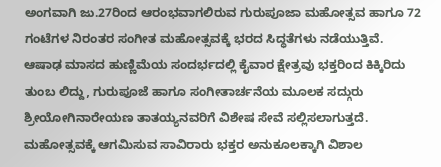ಅಂಗವಾಗಿ ಜು.27ರಿಂದ ಆರಂಭವಾಗಲಿರುವ ಗುರುಪೂಜಾ ಮಹೋತ್ಸವ ಹಾಗೂ 72 ಗಂಟೆಗಳ ನಿರಂತರ ಸಂಗೀತ ಮಹೋತ್ಸವಕ್ಕೆ ಭರದ ಸಿದ್ಧತೆಗಳು ನಡೆಯುತ್ತಿವೆ.
ಆಷಾಢ ಮಾಸದ ಹುಣ್ಣಿಮೆಯ ಸಂದರ್ಭದಲ್ಲಿ ಕೈವಾರ ಕ್ಷೇತ್ರವು ಭಕ್ತರಿಂದ ಕಿಕ್ಕಿರಿದು ತುಂಬ ಲಿದ್ದು, ಗುರುಪೂಜೆ ಹಾಗೂ ಸಂಗೀತಾರ್ಚನೆಯ ಮೂಲಕ ಸದ್ಗುರು ಶ್ರೀಯೋಗಿನಾರೇಯಣ ತಾತಯ್ಯನವರಿಗೆ ವಿಶೇಷ ಸೇವೆ ಸಲ್ಲಿಸಲಾಗುತ್ತದೆ. ಮಹೋತ್ಸವಕ್ಕೆ ಆಗಮಿಸುವ ಸಾವಿರಾರು ಭಕ್ತರ ಅನುಕೂಲಕ್ಕಾಗಿ ವಿಶಾಲ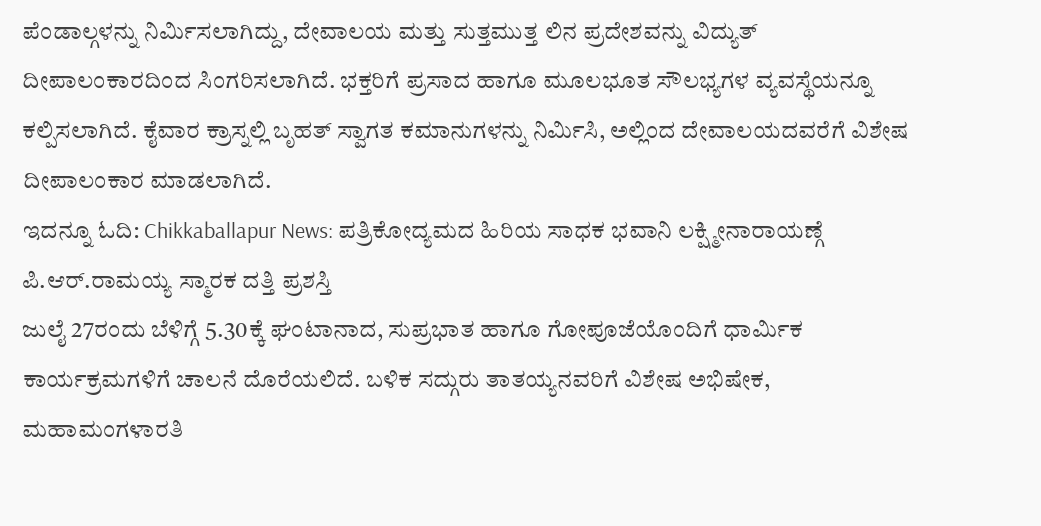ಪೆಂಡಾಲ್ಗಳನ್ನು ನಿರ್ಮಿಸಲಾಗಿದ್ದು, ದೇವಾಲಯ ಮತ್ತು ಸುತ್ತಮುತ್ತ ಲಿನ ಪ್ರದೇಶವನ್ನು ವಿದ್ಯುತ್ ದೀಪಾಲಂಕಾರದಿಂದ ಸಿಂಗರಿಸಲಾಗಿದೆ. ಭಕ್ತರಿಗೆ ಪ್ರಸಾದ ಹಾಗೂ ಮೂಲಭೂತ ಸೌಲಭ್ಯಗಳ ವ್ಯವಸ್ಥೆಯನ್ನೂ ಕಲ್ಪಿಸಲಾಗಿದೆ. ಕೈವಾರ ಕ್ರಾಸ್ನಲ್ಲಿ ಬೃಹತ್ ಸ್ವಾಗತ ಕಮಾನುಗಳನ್ನು ನಿರ್ಮಿಸಿ, ಅಲ್ಲಿಂದ ದೇವಾಲಯದವರೆಗೆ ವಿಶೇಷ ದೀಪಾಲಂಕಾರ ಮಾಡಲಾಗಿದೆ.
ಇದನ್ನೂ ಓದಿ: Chikkaballapur News: ಪತ್ರಿಕೋದ್ಯಮದ ಹಿರಿಯ ಸಾಧಕ ಭವಾನಿ ಲಕ್ಷ್ಮೀನಾರಾಯಣ್ಗೆ ಪಿ.ಆರ್.ರಾಮಯ್ಯ ಸ್ಮಾರಕ ದತ್ತಿ ಪ್ರಶಸ್ತಿ
ಜುಲೈ 27ರಂದು ಬೆಳಿಗ್ಗೆ 5.30ಕ್ಕೆ ಘಂಟಾನಾದ, ಸುಪ್ರಭಾತ ಹಾಗೂ ಗೋಪೂಜೆಯೊಂದಿಗೆ ಧಾರ್ಮಿಕ ಕಾರ್ಯಕ್ರಮಗಳಿಗೆ ಚಾಲನೆ ದೊರೆಯಲಿದೆ. ಬಳಿಕ ಸದ್ಗುರು ತಾತಯ್ಯನವರಿಗೆ ವಿಶೇಷ ಅಭಿಷೇಕ, ಮಹಾಮಂಗಳಾರತಿ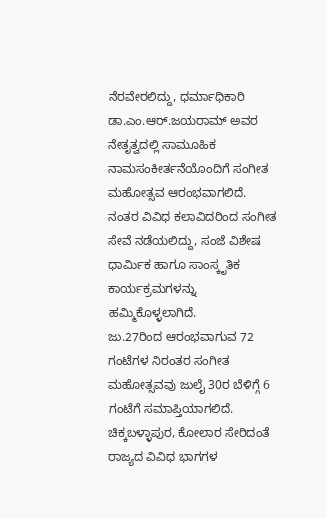ನೆರವೇರಲಿದ್ದು, ಧರ್ಮಾಧಿಕಾರಿ ಡಾ.ಎಂ.ಆರ್.ಜಯರಾಮ್ ಅವರ ನೇತೃತ್ವದಲ್ಲಿ ಸಾಮೂಹಿಕ ನಾಮಸಂಕೀರ್ತನೆಯೊಂದಿಗೆ ಸಂಗೀತ ಮಹೋತ್ಸವ ಆರಂಭವಾಗಲಿದೆ. ನಂತರ ವಿವಿಧ ಕಲಾವಿದರಿಂದ ಸಂಗೀತ ಸೇವೆ ನಡೆಯಲಿದ್ದು, ಸಂಜೆ ವಿಶೇಷ ಧಾರ್ಮಿಕ ಹಾಗೂ ಸಾಂಸ್ಕೃತಿಕ ಕಾರ್ಯಕ್ರಮಗಳನ್ನು ಹಮ್ಮಿಕೊಳ್ಳಲಾಗಿದೆ.
ಜು.27ರಿಂದ ಆರಂಭವಾಗುವ 72 ಗಂಟೆಗಳ ನಿರಂತರ ಸಂಗೀತ ಮಹೋತ್ಸವವು ಜುಲೈ 30ರ ಬೆಳಿಗ್ಗೆ 6 ಗಂಟೆಗೆ ಸಮಾಪ್ತಿಯಾಗಲಿದೆ. ಚಿಕ್ಕಬಳ್ಳಾಪುರ, ಕೋಲಾರ ಸೇರಿದಂತೆ ರಾಜ್ಯದ ವಿವಿಧ ಭಾಗಗಳ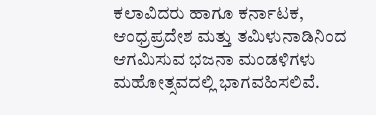ಕಲಾವಿದರು ಹಾಗೂ ಕರ್ನಾಟಕ, ಆಂಧ್ರಪ್ರದೇಶ ಮತ್ತು ತಮಿಳುನಾಡಿನಿಂದ ಆಗಮಿಸುವ ಭಜನಾ ಮಂಡಳಿಗಳು ಮಹೋತ್ಸವದಲ್ಲಿ ಭಾಗವಹಿಸಲಿವೆ.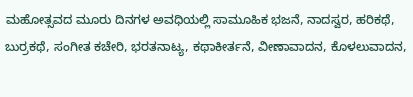ಮಹೋತ್ಸವದ ಮೂರು ದಿನಗಳ ಅವಧಿಯಲ್ಲಿ ಸಾಮೂಹಿಕ ಭಜನೆ, ನಾದಸ್ವರ, ಹರಿಕಥೆ, ಬುರ್ರಕಥೆ, ಸಂಗೀತ ಕಚೇರಿ, ಭರತನಾಟ್ಯ, ಕಥಾಕೀರ್ತನೆ, ವೀಣಾವಾದನ, ಕೊಳಲುವಾದನ,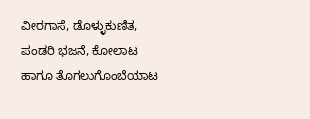ವೀರಗಾಸೆ, ಡೊಳ್ಳುಕುಣಿತ, ಪಂಡರಿ ಭಜನೆ, ಕೋಲಾಟ ಹಾಗೂ ತೊಗಲುಗೊಂಬೆಯಾಟ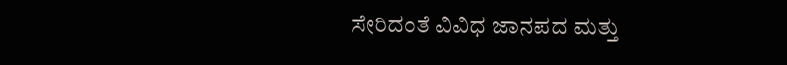ಸೇರಿದಂತೆ ವಿವಿಧ ಜಾನಪದ ಮತ್ತು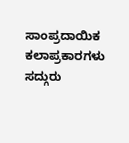ಸಾಂಪ್ರದಾಯಿಕ ಕಲಾಪ್ರಕಾರಗಳು ಸದ್ಗುರು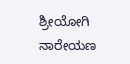ಶ್ರೀಯೋಗಿ ನಾರೇಯಣ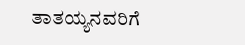ತಾತಯ್ಯನವರಿಗೆ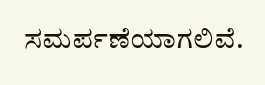ಸಮರ್ಪಣೆಯಾಗಲಿವೆ.